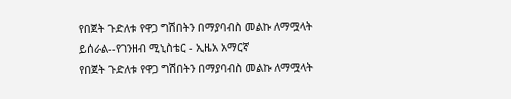የበጀት ጉድለቱ የዋጋ ግሽበትን በማያባብስ መልኩ ለማሟላት ይሰራል--የገንዘብ ሚኒስቴር - ኢዜአ አማርኛ
የበጀት ጉድለቱ የዋጋ ግሽበትን በማያባብስ መልኩ ለማሟላት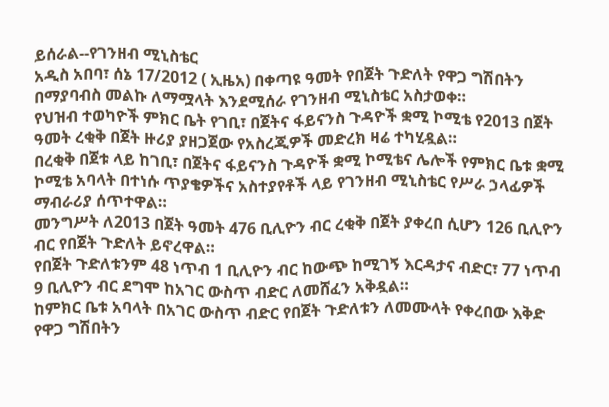ይሰራል--የገንዘብ ሚኒስቴር
አዲስ አበባ፣ ሰኔ 17/2012 ( ኢዜአ) በቀጣዩ ዓመት የበጀት ጉድለት የዋጋ ግሽበትን በማያባብስ መልኩ ለማሟላት እንደሚሰራ የገንዘብ ሚኒስቴር አስታወቀ።
የህዝብ ተወካዮች ምክር ቤት የገቢ፣ በጀትና ፋይናንስ ጉዳዮች ቋሚ ኮሚቴ የ2013 በጀት ዓመት ረቂቅ በጀት ዙሪያ ያዘጋጀው የአስረጂዎች መድረክ ዛሬ ተካሂዷል።
በረቂቅ በጀቱ ላይ ከገቢ፣ በጀትና ፋይናንስ ጉዳዮች ቋሚ ኮሚቴና ሌሎች የምክር ቤቱ ቋሚ ኮሚቴ አባላት በተነሱ ጥያቄዎችና አስተያየቶች ላይ የገንዘብ ሚኒስቴር የሥራ ኃላፊዎች ማብራሪያ ሰጥተዋል።
መንግሥት ለ2013 በጀት ዓመት 476 ቢሊዮን ብር ረቂቅ በጀት ያቀረበ ሲሆን 126 ቢሊዮን ብር የበጀት ጉድለት ይኖረዋል።
የበጀት ጉድለቱንም 48 ነጥብ 1 ቢሊዮን ብር ከውጭ ከሚገኝ እርዳታና ብድር፣ 77 ነጥብ 9 ቢሊዮን ብር ደግሞ ከአገር ውስጥ ብድር ለመሸፈን አቅዷል።
ከምክር ቤቱ አባላት በአገር ውስጥ ብድር የበጀት ጉድለቱን ለመሙላት የቀረበው እቅድ የዋጋ ግሽበትን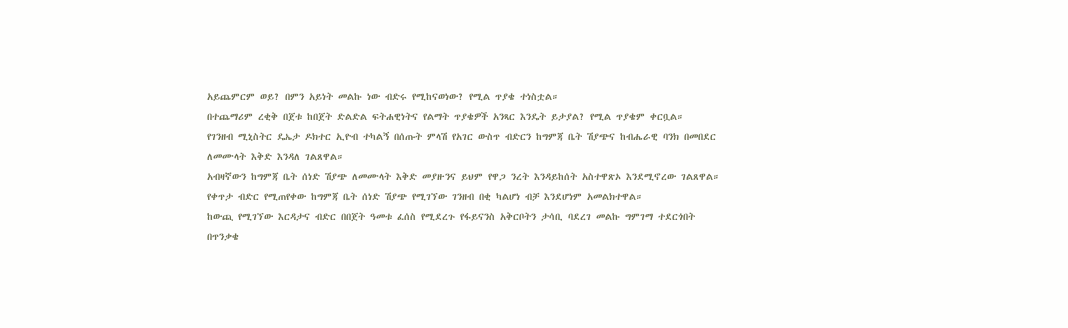አይጨምርም ወይ? በምን አይነት መልኩ ነው ብድሩ የሚከናወነው? የሚል ጥያቄ ተነስቷል።
በተጨማሪም ረቂቅ በጀቱ ከበጀት ድልድል ፍትሐዊነትና የልማት ጥያቄዎች አንጻር እንዴት ይታያል? የሚል ጥያቄም ቀርቧል።
የገንዘብ ሚኒስትር ዴኤታ ዶክተር ኢዮብ ተካልኝ በሰጡት ምላሽ የአገር ውስጥ ብድርን ከግምጃ ቤት ሽያጭና ከብሔራዊ ባንክ በመበደር ለመሙላት እቅድ እንዳለ ገልጸዋል።
አብዛኛውን ከግምጃ ቤት ሰነድ ሽያጭ ለመሙላት እቅድ መያዙንና ይህም የዋጋ ንረት እንዳይከሰት አስተዋጽኦ እንደሚኖረው ገልጸዋል።
የቀጥታ ብድር የሚጠየቀው ከግምጃ ቤት ሰነድ ሽያጭ የሚገኘው ገንዘብ በቂ ካልሆነ ብቻ እንደሆነም አመልክተዋል።
ከውጪ የሚገኘው እርዳታና ብድር በበጀት ዓመቱ ፈሰስ የሚደረጉ የፋይናንስ አቅርቦትን ታሳቢ ባደረገ መልኩ ግምገማ ተደርጎበት በጥንቃቄ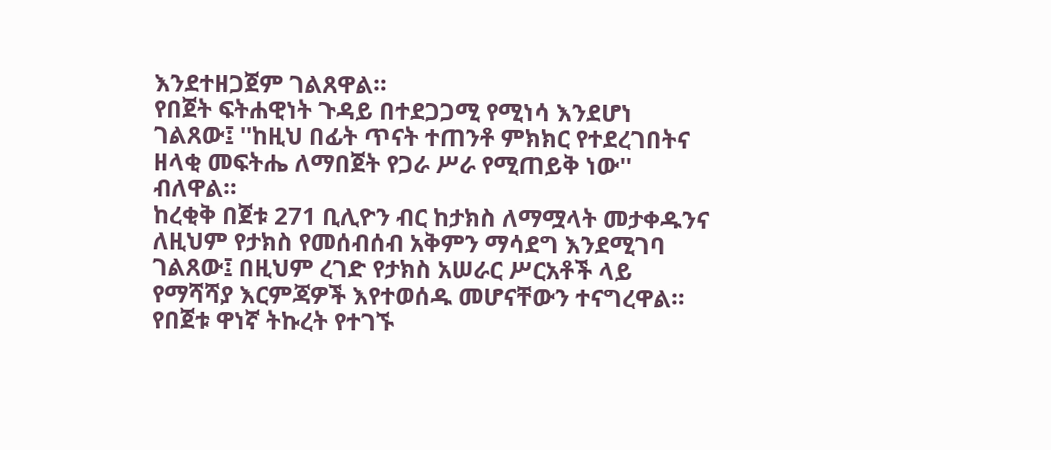እንደተዘጋጀም ገልጸዋል።
የበጀት ፍትሐዊነት ጉዳይ በተደጋጋሚ የሚነሳ እንደሆነ ገልጸው፤ ''ከዚህ በፊት ጥናት ተጠንቶ ምክክር የተደረገበትና ዘላቂ መፍትሔ ለማበጀት የጋራ ሥራ የሚጠይቅ ነው'' ብለዋል።
ከረቂቅ በጀቱ 271 ቢሊዮን ብር ከታክስ ለማሟላት መታቀዱንና ለዚህም የታክስ የመሰብሰብ አቅምን ማሳደግ እንደሚገባ ገልጸው፤ በዚህም ረገድ የታክስ አሠራር ሥርአቶች ላይ የማሻሻያ እርምጃዎች እየተወሰዱ መሆናቸውን ተናግረዋል።
የበጀቱ ዋነኛ ትኩረት የተገኙ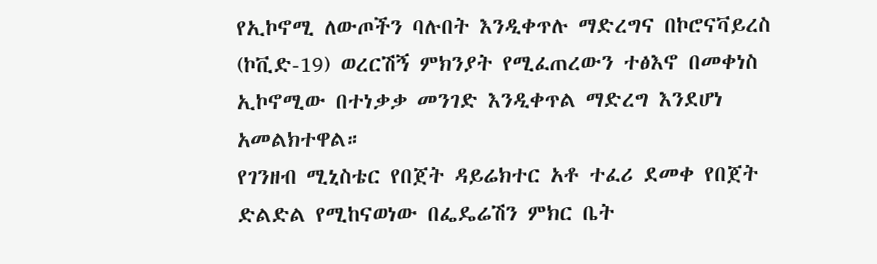የኢኮኖሚ ለውጦችን ባሉበት እንዲቀጥሉ ማድረግና በኮሮናቫይረስ (ኮቪድ-19) ወረርሽኝ ምክንያት የሚፈጠረውን ተፅእኖ በመቀነስ ኢኮኖሚው በተነቃቃ መንገድ እንዲቀጥል ማድረግ እንደሆነ አመልክተዋል።
የገንዘብ ሚኒስቴር የበጀት ዳይሬክተር አቶ ተፈሪ ደመቀ የበጀት ድልድል የሚከናወነው በፌዴሬሽን ምክር ቤት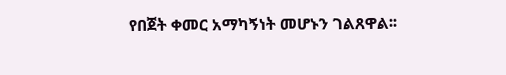የበጀት ቀመር አማካኝነት መሆኑን ገልጸዋል፡፡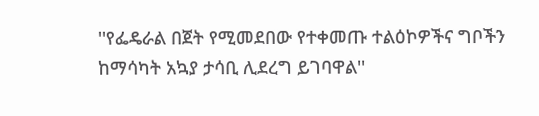''የፌዴራል በጀት የሚመደበው የተቀመጡ ተልዕኮዎችና ግቦችን ከማሳካት አኳያ ታሳቢ ሊደረግ ይገባዋል''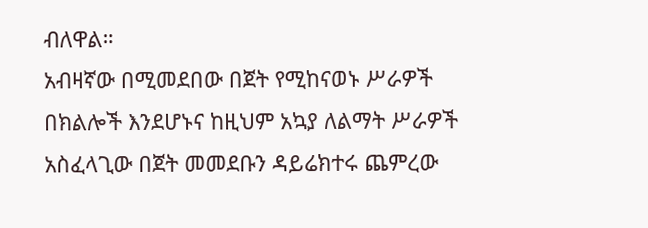ብለዋል።
አብዛኛው በሚመደበው በጀት የሚከናወኑ ሥራዎች በክልሎች እንደሆኑና ከዚህም አኳያ ለልማት ሥራዎች አስፈላጊው በጀት መመደቡን ዳይሬክተሩ ጨምረው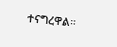ተናግረዋል።